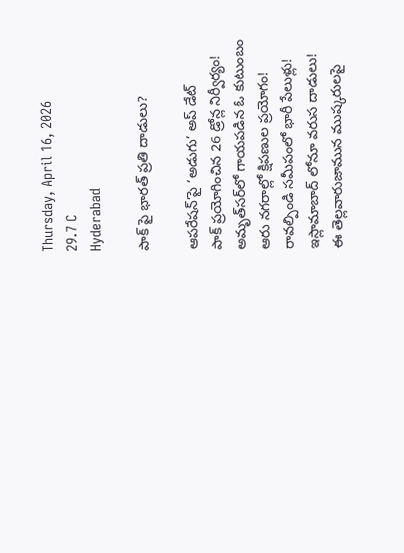Thursday, April 16, 2026
29.7 C
Hyderabad

పాక్ పై భారత్‌ ప్రతి దాడులు?

ఆపరేషన్’పై ‘అడుగు’ అప్ డేట్
పాక్ ప్రయోగించిన 26 డ్రోన్ల నిర్వీర్యం!
అమృత్‌సర్‌లో గాయపడిన ఓ కుటుంబం
ఆరు నగరాల్లో క్షిపణుల ప్రయోగం!
రావల్పిండి సమీపంలో భారీ పేలుళ్లు!
ఇస్లామాబాద్‌ లోనూ వరుస దాడులు!
ఈ తెల్లవారుజామున ముష్కరులపై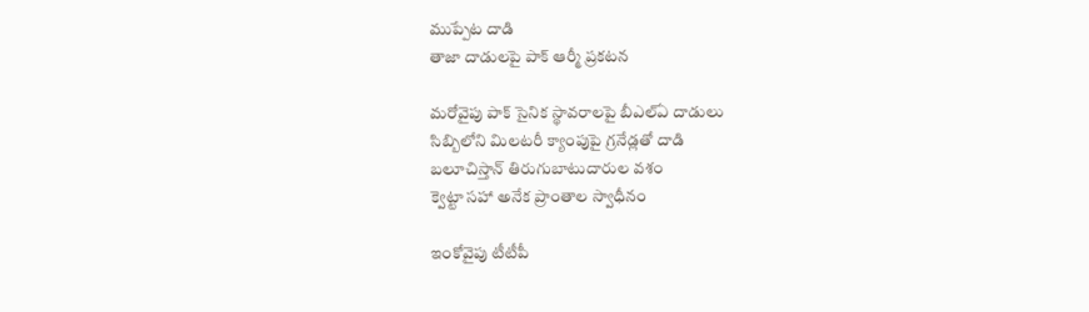ముప్పేట దాడి
తాజా దాడులపై పాక్‌ ఆర్మీ ప్రకటన

మరోవైపు పాక్‌ సైనిక స్థావరాలపై బీఎల్‌ఏ దాడులు
సిబ్బిలోని మిలటరీ క్యాంపుపై గ్రనేడ్లతో దాడి
బలూచిస్తాన్‌ తిరుగుబాటుదారుల వశం
క్వెట్టా సహా అనేక ప్రాంతాల స్వాధీనం

ఇంకోవైపు టీటీపీ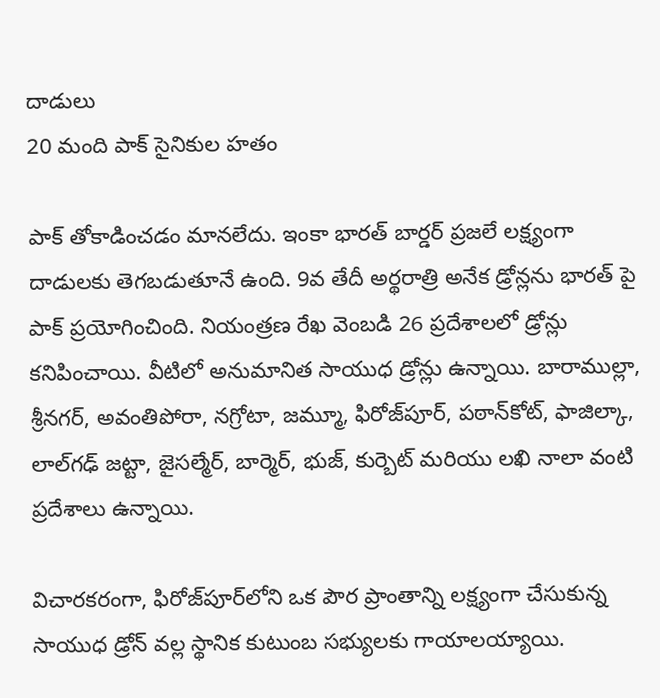దాడులు
20 మంది పాక్ సైనికుల హతం

పాక్ తోకాడించడం మానలేదు. ఇంకా భారత్ బార్డర్ ప్రజలే లక్ష్యంగా దాడులకు తెగబడుతూనే ఉంది. 9వ తేదీ అర్థరాత్రి అనేక డ్రోన్లను భారత్ పై పాక్ ప్రయోగించింది. నియంత్రణ రేఖ వెంబడి 26 ప్రదేశాలలో డ్రోన్లు కనిపించాయి. వీటిలో అనుమానిత సాయుధ డ్రోన్లు ఉన్నాయి. బారాముల్లా, శ్రీనగర్, అవంతిపోరా, నగ్రోటా, జమ్మూ, ఫిరోజ్‌పూర్, పఠాన్‌కోట్, ఫాజిల్కా, లాల్‌గఢ్ జట్టా, జైసల్మేర్, బార్మెర్, భుజ్, కుర్బెట్ మరియు లఖి నాలా వంటి ప్రదేశాలు ఉన్నాయి.

విచారకరంగా, ఫిరోజ్‌పూర్‌లోని ఒక పౌర ప్రాంతాన్ని లక్ష్యంగా చేసుకున్న సాయుధ డ్రోన్ వల్ల స్థానిక కుటుంబ సభ్యులకు గాయాలయ్యాయి.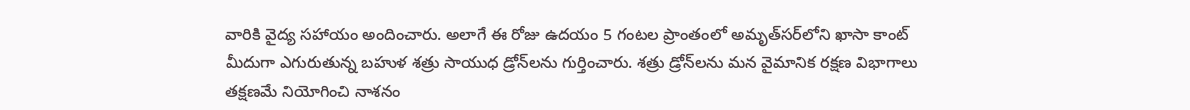వారికి వైద్య సహాయం అందించారు. అలాగే ఈ రోజు ఉదయం 5 గంటల ప్రాంతంలో అమృత్‌సర్‌లోని ఖాసా కాంట్ మీదుగా ఎగురుతున్న బహుళ శత్రు సాయుధ డ్రోన్‌లను గుర్తించారు. శత్రు డ్రోన్‌లను మన వైమానిక రక్షణ విభాగాలు తక్షణమే నియోగించి నాశనం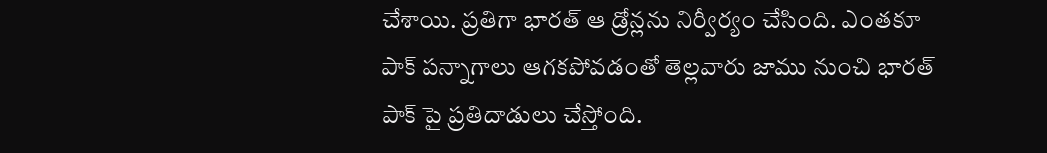చేశాయి. ప్రతిగా భారత్ ఆ డ్రోన్లను నిర్వీర్యం చేసింది. ఎంతకూ పాక్ పన్నాగాలు ఆగకపోవడంతో తెల్లవారు జాము నుంచి భారత్ పాక్ పై ప్రతిదాడులు చేస్తోంది.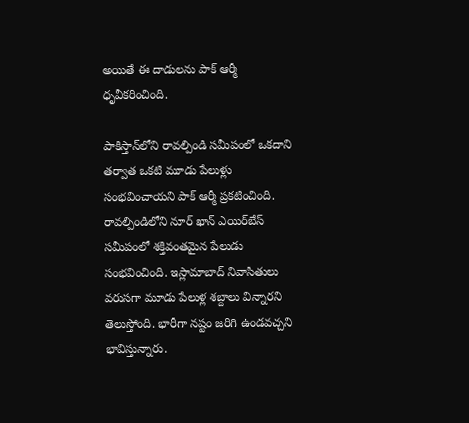అయితే ఈ దాడులను పాక్ ఆర్మీ ధృవీకరించింది.

పాకిస్తాన్‌లోని రావల్పిండి సమీపంలో ఒకదాని తర్వాత ఒకటి మూడు పేలుళ్లు సంభవించాయని పాక్‌ ఆర్మీ ప్రకటించింది. రావల్పిండిలోని నూర్‌ ఖాన్‌ ఎయిర్‌బేస్‌ సమీపంలో శక్తివంతమైన పేలుడు సంభవించింది. ఇస్లామాబాద్‌ నివాసితులు వరుసగా మూడు పేలుళ్ల శబ్దాలు విన్నారని తెలుస్తోంది. భారీగా నష్టం జరిగి ఉండవచ్చని భావిస్తున్నారు.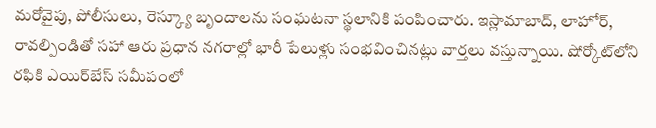మరోవైపు, పోలీసులు, రెస్క్యూ బృందాలను సంఘటనా స్థలానికి పంపించారు. ఇస్లామాబాద్‌, లాహోర్‌, రావల్పిండితో సహా ఆరు ప్రధాన నగరాల్లో భారీ పేలుళ్లు సంభవించినట్లు వార్తలు వస్తున్నాయి. షోర్కోట్‌లోని రఫికి ఎయిర్‌బేస్‌ సమీపంలో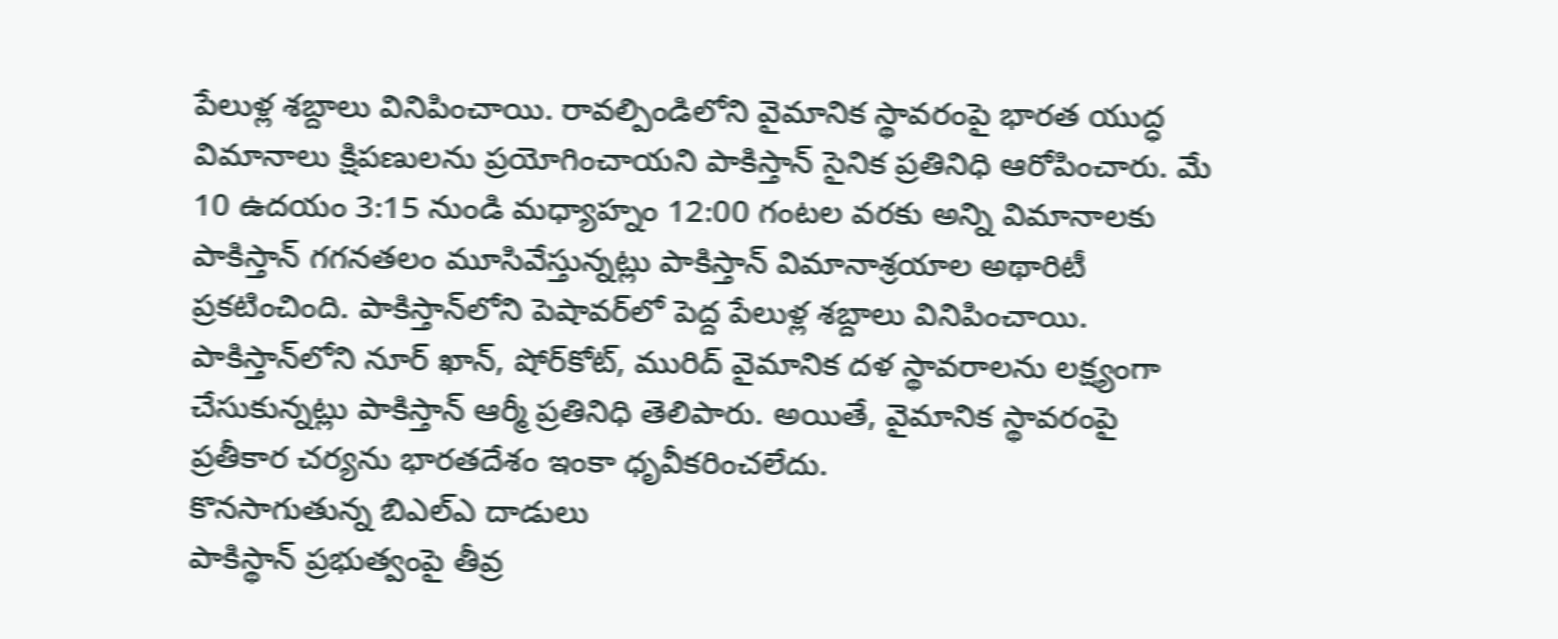పేలుళ్ల శబ్దాలు వినిపించాయి. రావల్పిండిలోని వైమానిక స్థావరంపై భారత యుద్ధ విమానాలు క్షిపణులను ప్రయోగించాయని పాకిస్తాన్‌ సైనిక ప్రతినిధి ఆరోపించారు. మే 10 ఉదయం 3:15 నుండి మధ్యాహ్నం 12:00 గంటల వరకు అన్ని విమానాలకు పాకిస్తాన్‌ గగనతలం మూసివేస్తున్నట్లు పాకిస్తాన్‌ విమానాశ్రయాల అథారిటీ ప్రకటించింది. పాకిస్తాన్‌లోని పెషావర్‌లో పెద్ద పేలుళ్ల శబ్దాలు వినిపించాయి. పాకిస్తాన్‌లోని నూర్‌ ఖాన్‌, షోర్‌కోట్‌, మురిద్‌ వైమానిక దళ స్థావరాలను లక్ష్యంగా చేసుకున్నట్లు పాకిస్తాన్‌ ఆర్మీ ప్రతినిధి తెలిపారు. అయితే, వైమానిక స్థావరంపై ప్రతీకార చర్యను భారతదేశం ఇంకా ధృవీకరించలేదు.
కొనసాగుతున్న బిఎల్ఎ దాడులు
పాకిస్థాన్‌ ప్రభుత్వంపై తీవ్ర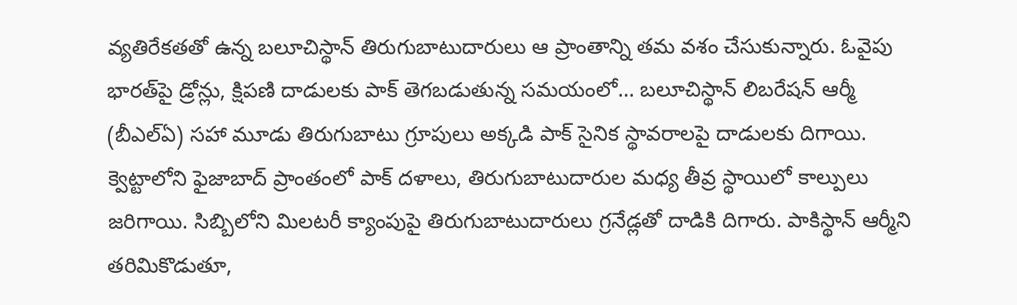వ్యతిరేకతతో ఉన్న బలూచిస్థాన్‌ తిరుగుబాటుదారులు ఆ ప్రాంతాన్ని తమ వశం చేసుకున్నారు. ఓవైపు భారత్‌పై డ్రోన్లు, క్షిపణి దాడులకు పాక్‌ తెగబడుతున్న సమయంలో… బలూచిస్థాన్‌ లిబరేషన్‌ ఆర్మీ (బీఎల్‌ఏ) సహా మూడు తిరుగుబాటు గ్రూపులు అక్కడి పాక్‌ సైనిక స్థావరాలపై దాడులకు దిగాయి. క్వెట్టాలోని ఫైజాబాద్‌ ప్రాంతంలో పాక్‌ దళాలు, తిరుగుబాటుదారుల మధ్య తీవ్ర స్థాయిలో కాల్పులు జరిగాయి. సిబ్బిలోని మిలటరీ క్యాంపుపై తిరుగుబాటుదారులు గ్రనేడ్లతో దాడికి దిగారు. పాకిస్థాన్‌ ఆర్మీని తరిమికొడుతూ,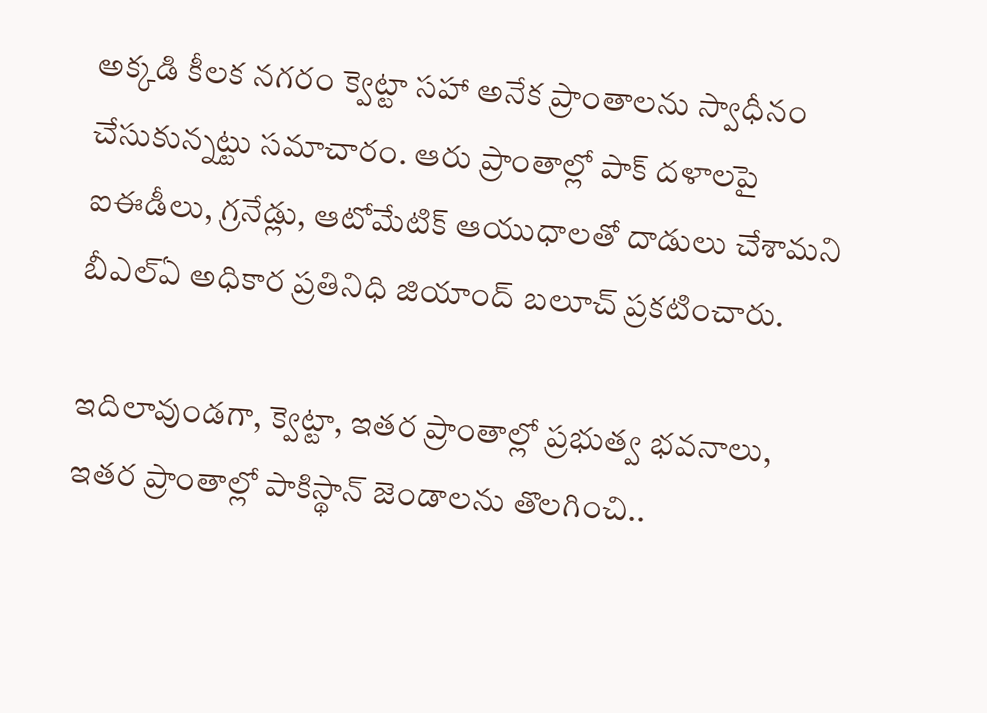అక్కడి కీలక నగరం క్వెట్టా సహా అనేక ప్రాంతాలను స్వాధీనం చేసుకున్నట్టు సమాచారం. ఆరు ప్రాంతాల్లో పాక్‌ దళాలపై ఐఈడీలు, గ్రనేడ్లు, ఆటోమేటిక్‌ ఆయుధాలతో దాడులు చేశామని బీఎల్‌ఏ అధికార ప్రతినిధి జియాంద్‌ బలూచ్‌ ప్రకటించారు.

ఇదిలావుండగా, క్వెట్టా, ఇతర ప్రాంతాల్లో ప్రభుత్వ భవనాలు, ఇతర ప్రాంతాల్లో పాకిస్థాన్‌ జెండాలను తొలగించి..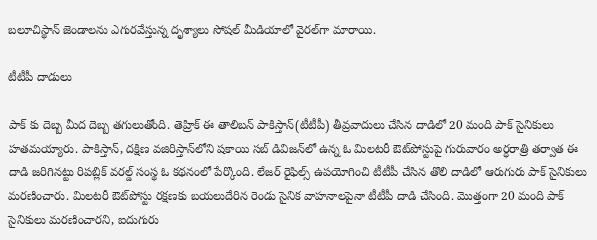బలూచిస్థాన్‌ జెండాలను ఎగురవేస్తున్న దృశ్యాలు సోషల్‌ మీడియాలో వైరల్‌గా మారాయి.

టీటీపీ దాడులు

పాక్ కు దెబ్బ మీద దెబ్బ తగులుతోంది. తెహ్రిక్‌ ఈ తాలిబన్‌ పాకిస్తాన్‌(టీటీపీ) తీవ్రవాదులు చేసిన దాడిలో 20 మంది పాక్ సైనికులు హతమయ్యారు. పాకిస్తాన్‌, దక్షిణ వజిరిస్తాన్‌లోని షకాయి సబ్‌ డివిజన్‌లో ఉన్న ఓ మిలటరీ ఔట్‌పోస్టుపై గురువారం అర్ధరాత్రి తర్వాత ఈ దాడి జరిగినట్టు రిపబ్లిక్‌ వరల్డ్‌ సంస్థ ఓ కథనంలో పేర్కొంది. లేజర్‌ రైఫిల్స్‌ ఉపయోగించి టీటీపీ చేసిన తొలి దాడిలో ఆరుగురు పాక్‌ సైనికులు మరణించారు. మిలటరీ ఔట్‌పోస్టు రక్షణకు బయలుదేరిన రెండు సైనిక వాహనాలపైనా టీటీపీ దాడి చేసింది. మొత్తంగా 20 మంది పాక్‌ సైనికులు మరణించారని, ఐదుగురు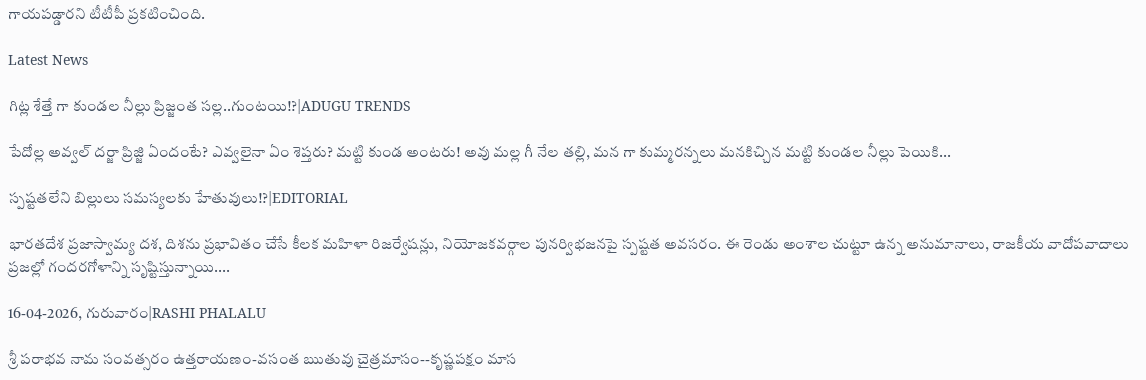గాయపడ్డారని టీటీపీ ప్రకటించింది.

Latest News

గిట్ల శేత్తే గా కుండల నీల్లు ప్రిజ్జంత సల్ల..గుంటయి!?|ADUGU TRENDS

పేదోల్ల అవ్వల్ దర్జా ప్రిజ్జి ఏందంటే? ఎవ్వలైనా ఏం శెప్తరు? మట్టి కుండ అంటరు! అవు మల్ల గీ నేల తల్లి, మన గా కుమ్మరన్నలు మనకిచ్చిన మట్టి కుండల నీల్లు పెయికి...

స్పష్టతలేని బిల్లులు సమస్యలకు హేతువులు!?|EDITORIAL

భారతదేశ ప్రజాస్వామ్య దశ, దిశను ప్రభావితం చేసే కీలక మహిళా రిజర్వేషన్లు, నియోజకవర్గాల పునర్విభజనపై స్పష్టత అవసరం. ఈ రెండు అంశాల చుట్టూ ఉన్న అనుమానాలు, రాజకీయ వాదోపవాదాలు ప్రజల్లో గందరగోళాన్ని సృష్టిస్తున్నాయి....

16-04-2026, గురువారం|RASHI PHALALU

శ్రీ పరాభవ నామ సంవత్సరం ఉత్తరాయణం-వసంత ఋతువు చైత్రమాసం--కృష్ణపక్షం మాస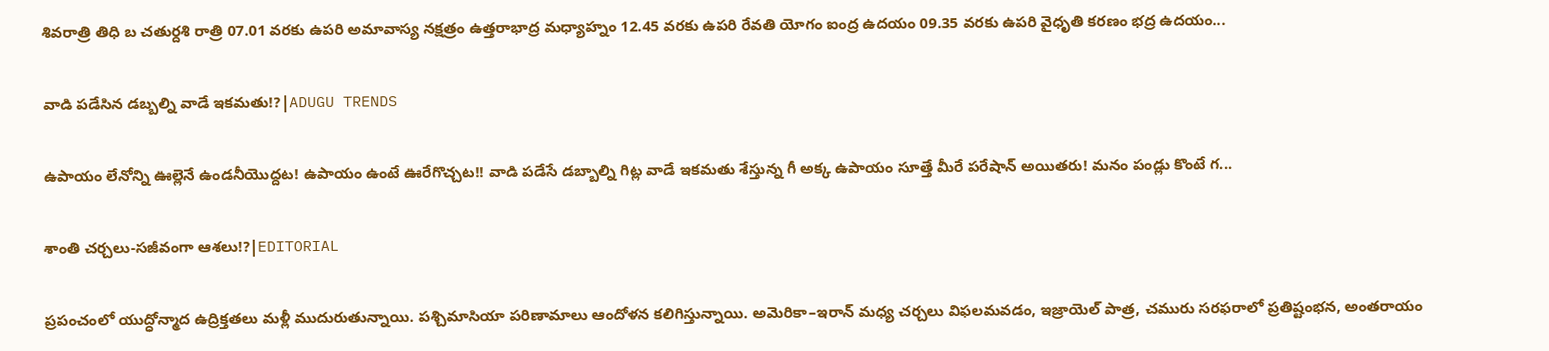శివరాత్రి తిధి బ చతుర్దశి రాత్రి 07.01 వరకు ఉపరి అమావాస్య నక్షత్రం ఉత్తరాభాద్ర మధ్యాహ్నం 12.45 వరకు ఉపరి రేవతి యోగం ఐంద్ర ఉదయం 09.35 వరకు ఉపరి వైధృతి కరణం భద్ర ఉదయం...

వాడి పడేసిన డబ్బల్ని వాడే ఇకమతు!?|ADUGU TRENDS

ఉపాయం లేనోన్ని ఊల్లెనే ఉండనీయొద్దట! ఉపాయం ఉంటే ఊరేగొచ్చట!! వాడి పడేసే డబ్బాల్ని గిట్ల వాడే ఇకమతు శేస్తున్న గీ అక్క ఉపాయం సూత్తే మీరే పరేషాన్ అయితరు! మనం పండ్లు కొంటే గ...

శాంతి చర్చలు-సజీవంగా ఆశలు!?|EDITORIAL

ప్రపంచంలో యుద్ధోన్మాద ఉద్రిక్తతలు మళ్లీ ముదురుతున్నాయి. పశ్చిమాసియా పరిణామాలు ఆందోళన కలిగిస్తున్నాయి. అమెరికా–ఇరాన్ మధ్య చర్చలు విఫలమవడం, ఇజ్రాయెల్ పాత్ర, చమురు సరఫరాలో ప్రతిష్టంభన, అంతరాయం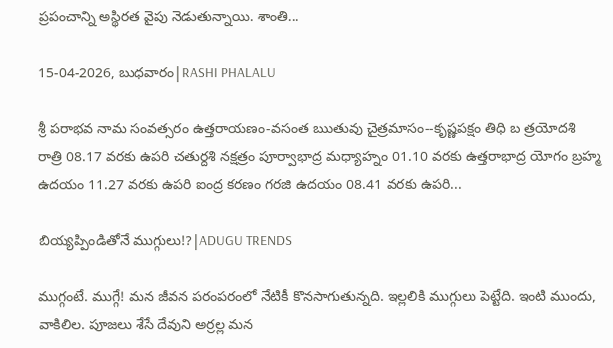ప్రపంచాన్ని అస్థిరత వైపు నెడుతున్నాయి. శాంతి...

15-04-2026, బుధవారం|RASHI PHALALU

శ్రీ పరాభవ నామ సంవత్సరం ఉత్తరాయణం-వసంత ఋతువు చైత్రమాసం--కృష్ణపక్షం తిధి బ త్రయోదశి రాత్రి 08.17 వరకు ఉపరి చతుర్దశి నక్షత్రం పూర్వాభాద్ర మధ్యాహ్నం 01.10 వరకు ఉత్తరాభాద్ర యోగం బ్రహ్మ ఉదయం 11.27 వరకు ఉపరి ఐంద్ర కరణం గరజి ఉదయం 08.41 వరకు ఉపరి...

బియ్యప్పిండితోనే ముగ్గులు!?|ADUGU TRENDS

ముగ్గంటే. ముగ్గే! మన జీవన పరంపరంలో నేటికీ కొనసాగుతున్నది. ఇల్లలికి ముగ్గులు పెట్టేది. ఇంటి ముందు, వాకిలిల. పూజలు శేసే దేవుని అర్రల్ల మన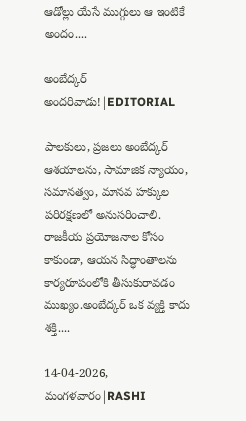ఆడోల్లు యేసే ముగ్గులు ఆ ఇంటికే అందం....

అంబేద్కర్ అందరివాడు!|EDITORIAL

పాలకులు, ప్రజలు అంబేద్కర్ ఆశయాలను, సామాజిక న్యాయం, సమానత్వం, మానవ హక్కుల పరిరక్షణలో అనుసరించాలి. రాజకీయ ప్రయోజనాల కోసం కాకుండా, ఆయన సిద్ధాంతాలను కార్యరూపంలోకి తీసుకురావడం ముఖ్యం.అంబేద్కర్ ఒక వ్యక్తి కాదు శక్తి....

14-04-2026, మంగళవారం|RASHI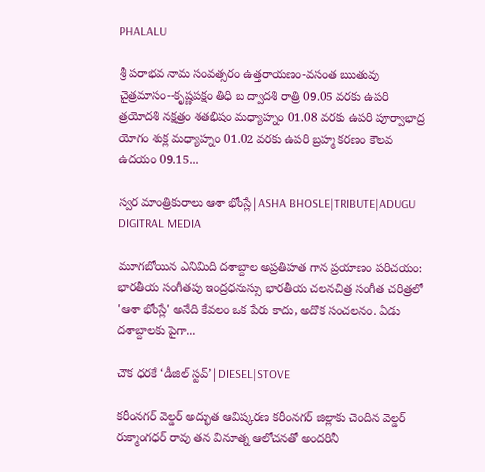PHALALU

శ్రీ పరాభవ నామ సంవత్సరం ఉత్తరాయణం-వసంత ఋతువు చైత్రమాసం--కృష్ణపక్షం తిధి బ ద్వాదశి రాత్రి 09.05 వరకు ఉపరి త్రయోదశి నక్షత్రం శతభిషం మధ్యాహ్నం 01.08 వరకు ఉపరి పూర్వాభాద్ర యోగం శుక్ల మధ్యాహ్నం 01.02 వరకు ఉపరి బ్రహ్మ కరణం కౌలవ ఉదయం 09.15...

స్వర మాంత్రికురాలు ఆశా భోంస్లే|ASHA BHOSLE|TRIBUTE|ADUGU DIGITRAL MEDIA

మూగబోయిన ఎనిమిది దశాబ్దాల అప్రతిహత గాన ప్రయాణం పరిచయం: భారతీయ సంగీతపు ఇంద్రధనుస్సు భారతీయ చలనచిత్ర సంగీత చరిత్రలో 'ఆశా భోంస్లే' అనేది కేవలం ఒక పేరు కాదు, అదొక సంచలనం. ఏడు దశాబ్దాలకు పైగా...

చౌక ధరకే ‘డీజిల్ స్టవ్’|DIESEL|STOVE

కరీంనగర్ వెల్డర్ అద్భుత ఆవిష్కరణ కరీంనగర్ జిల్లాకు చెందిన వెల్డర్ రుక్మాంగధర్ రావు తన వినూత్న ఆలోచనతో అందరినీ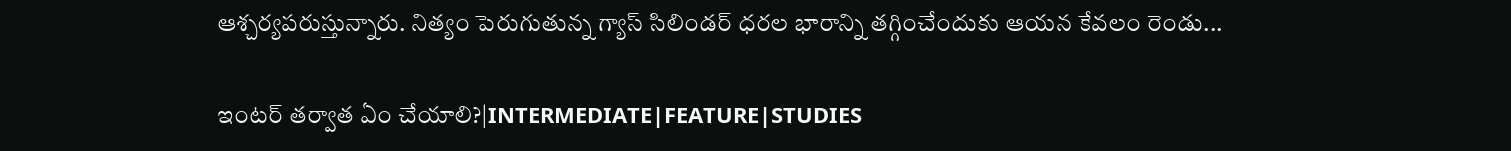ఆశ్చర్యపరుస్తున్నారు. నిత్యం పెరుగుతున్న గ్యాస్ సిలిండర్ ధరల భారాన్ని తగ్గించేందుకు ఆయన కేవలం రెండు...

ఇంటర్ తర్వాత ఏం చేయాలి?|INTERMEDIATE|FEATURE|STUDIES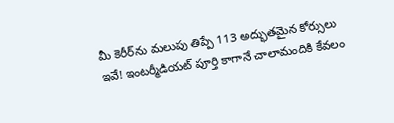మీ కెరీర్‌ను మలుపు తిప్పే 113 అద్భుతమైన కోర్సులు ఇవే! ఇంటర్మీడియట్ పూర్తి కాగానే చాలామందికి కేవలం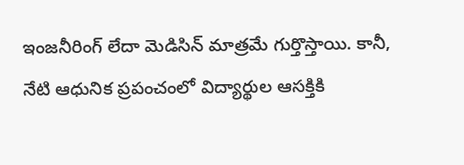ఇంజనీరింగ్ లేదా మెడిసిన్ మాత్రమే గుర్తొస్తాయి. కానీ, నేటి ఆధునిక ప్రపంచంలో విద్యార్థుల ఆసక్తికి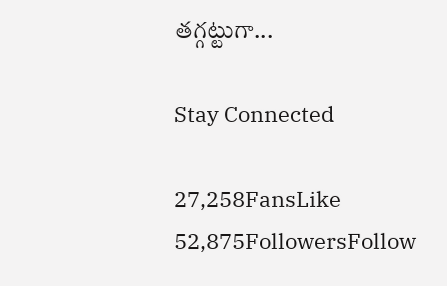తగ్గట్టుగా...

Stay Connected

27,258FansLike
52,875FollowersFollow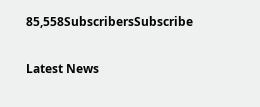85,558SubscribersSubscribe

Latest News